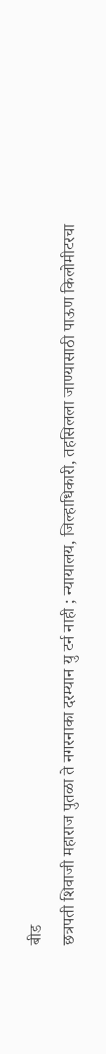बीड
छत्रपती शिवाजी महाराज पुतळा ते नगरनाका दरम्यान यु टर्न नाही ; न्यायालय, जिल्हाधिकारी, तहसिलला जाण्यासाठी पाऊण किलोमीटरचा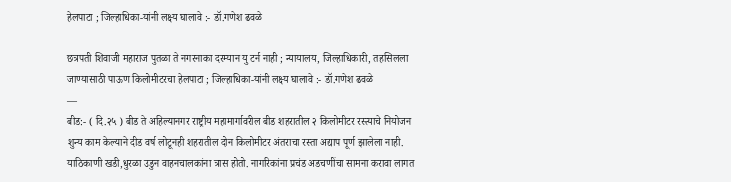हेलपाटा ; जिल्हाधिका-यांनी लक्ष्य घालावे :- डॉ.गणेश ढवळे

छत्रपती शिवाजी महाराज पुतळा ते नगरनाका दरम्यान यु टर्न नाही ; न्यायालय, जिल्हाधिकारी, तहसिलला जाण्यासाठी पाऊण किलोमीटरचा हेलपाटा ; जिल्हाधिका-यांनी लक्ष्य घालावे :- डॉ.गणेश ढवळे
—
बीड:- ( दि.२५ ) बीड ते अहिल्यानगर राष्ट्रीय महामार्गावरील बीड शहरातील २ किलोमीटर रस्त्याचे नियोजन शुन्य काम केल्याने दीड वर्ष लोटूनही शहरातील दोन किलोमीटर अंतराचा रस्ता अद्याप पूर्ण झालेला नाही. याठिकाणी खडी,धुरळा उडुन वाहनचालकांना त्रास होतो. नागरिकांना प्रचंड अडचणींचा सामना करावा लागत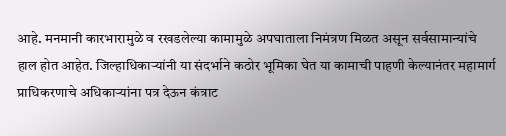आहे. मनमानी कारभारामुळे व रखडलेल्या कामामुळे अपघाताला निमंत्रण मिळत असून सर्वसामान्यांचे हाल होत आहेत. जिल्हाधिकाऱ्यांनी या संदर्भाने कठोर भूमिका घेत या कामाची पाहणी केल्यानंतर महामार्ग प्राधिकरणाचे अधिकाऱ्यांना पत्र देऊन कंत्राट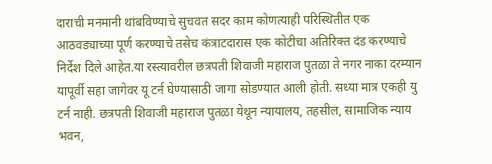दाराची मनमानी थांबविण्याचे सुचवत सदर काम कोणत्याही परिस्थितीत एक आठवड्याच्या पूर्ण करण्याचे तसेच कंत्राटदारास एक कोटीचा अतिरिक्त दंड करण्याचे निर्देश दिले आहेत.या रस्त्यावरील छत्रपती शिवाजी महाराज पुतळा ते नगर नाका दरम्यान यापूर्वी सहा जागेवर यू टर्न घेण्यासाठी जागा सोडण्यात आली होती. सध्या मात्र एकही यु टर्न नाही. छत्रपती शिवाजी महाराज पुतळा येथून न्यायालय, तहसील, सामाजिक न्याय भवन,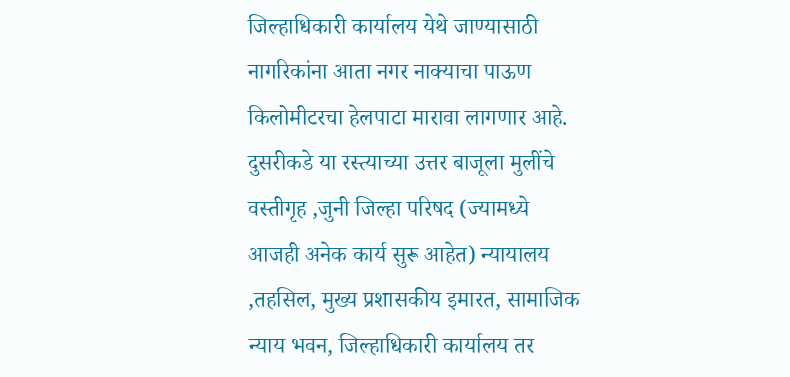जिल्हाधिकारी कार्यालय येथे जाण्यासाठी नागरिकांना आता नगर नाक्याचा पाऊण किलोमीटरचा हेलपाटा मारावा लागणार आहे. दुसरीकडे या रस्त्याच्या उत्तर बाजूला मुलींचे वस्तीगृह ,जुनी जिल्हा परिषद (ज्यामध्ये आजही अनेक कार्य सुरू आहेत) न्यायालय ,तहसिल, मुख्य प्रशासकीय इमारत, सामाजिक न्याय भवन, जिल्हाधिकारी कार्यालय तर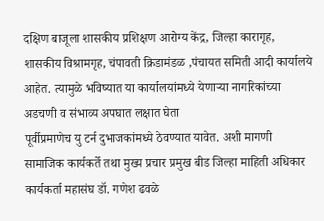दक्षिण बाजूला शासकीय प्रशिक्षण आरोग्य केंद्र, जिल्हा कारागृह, शासकीय विश्रामगृह, चंपावती क्रिडामंडळ ,पंचायत समिती आदी कार्यालये आहेत. त्यामुळे भविष्यात या कार्यालयांमध्ये येणाऱ्या नागरिकांच्या अडचणी व संभाव्य अपघात लक्षात घेता
पूर्वीप्रमाणेच यु टर्न दुभाजकांमध्ये ठेवण्यात यावेत. अशी मागणी सामाजिक कार्यकर्ते तथा मुख्य प्रचार प्रमुख बीड जिल्हा माहिती अधिकार कार्यकर्ता महासंघ डॉ. गणेश ढवळे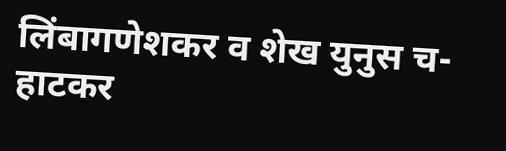लिंबागणेशकर व शेख युनुस च-हाटकर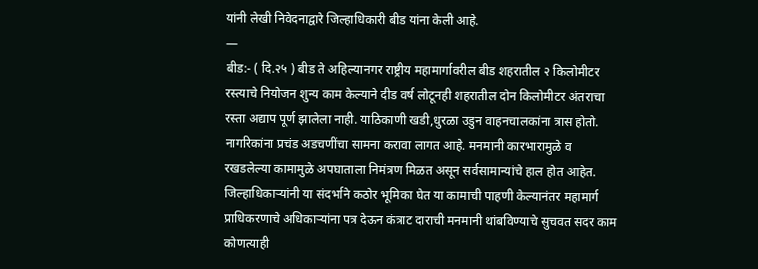यांनी लेखी निवेदनाद्वारे जिल्हाधिकारी बीड यांना केली आहे.
—
बीड:- ( दि.२५ ) बीड ते अहिल्यानगर राष्ट्रीय महामार्गावरील बीड शहरातील २ किलोमीटर रस्त्याचे नियोजन शुन्य काम केल्याने दीड वर्ष लोटूनही शहरातील दोन किलोमीटर अंतराचा रस्ता अद्याप पूर्ण झालेला नाही. याठिकाणी खडी,धुरळा उडुन वाहनचालकांना त्रास होतो. नागरिकांना प्रचंड अडचणींचा सामना करावा लागत आहे. मनमानी कारभारामुळे व रखडलेल्या कामामुळे अपघाताला निमंत्रण मिळत असून सर्वसामान्यांचे हाल होत आहेत. जिल्हाधिकाऱ्यांनी या संदर्भाने कठोर भूमिका घेत या कामाची पाहणी केल्यानंतर महामार्ग प्राधिकरणाचे अधिकाऱ्यांना पत्र देऊन कंत्राट दाराची मनमानी थांबविण्याचे सुचवत सदर काम कोणत्याही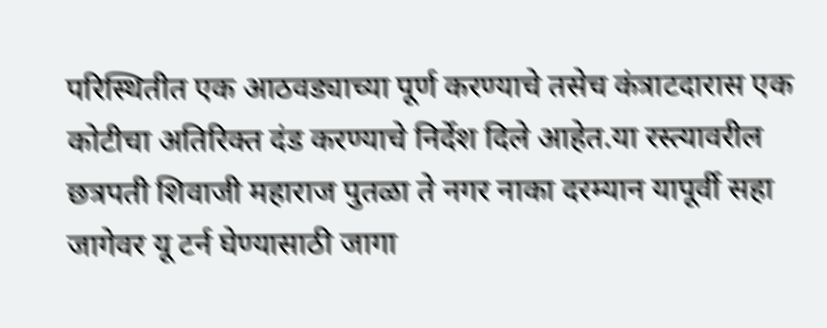परिस्थितीत एक आठवड्याच्या पूर्ण करण्याचे तसेच कंत्राटदारास एक कोटीचा अतिरिक्त दंड करण्याचे निर्देश दिले आहेत.या रस्त्यावरील छत्रपती शिवाजी महाराज पुतळा ते नगर नाका दरम्यान यापूर्वी सहा जागेवर यू टर्न घेण्यासाठी जागा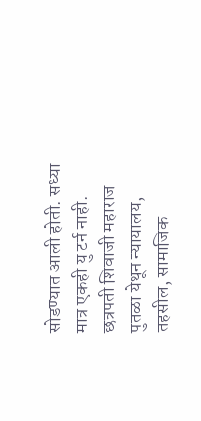सोडण्यात आली होती. सध्या मात्र एकही यु टर्न नाही. छत्रपती शिवाजी महाराज पुतळा येथून न्यायालय, तहसील, सामाजिक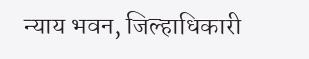न्याय भवन, जिल्हाधिकारी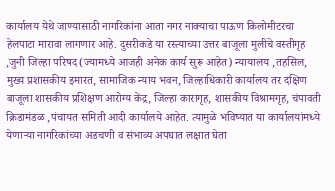कार्यालय येथे जाण्यासाठी नागरिकांना आता नगर नाक्याचा पाऊण किलोमीटरचा हेलपाटा मारावा लागणार आहे. दुसरीकडे या रस्त्याच्या उत्तर बाजूला मुलींचे वस्तीगृह ,जुनी जिल्हा परिषद (ज्यामध्ये आजही अनेक कार्य सुरू आहेत) न्यायालय ,तहसिल, मुख्य प्रशासकीय इमारत, सामाजिक न्याय भवन, जिल्हाधिकारी कार्यालय तर दक्षिण बाजूला शासकीय प्रशिक्षण आरोग्य केंद्र, जिल्हा कारागृह, शासकीय विश्रामगृह, चंपावती क्रिडामंडळ ,पंचायत समिती आदी कार्यालये आहेत. त्यामुळे भविष्यात या कार्यालयांमध्ये येणाऱ्या नागरिकांच्या अडचणी व संभाव्य अपघात लक्षात घेता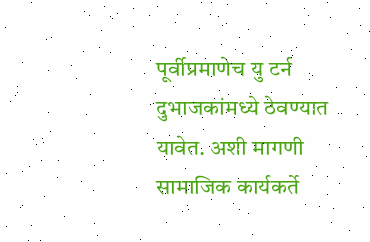पूर्वीप्रमाणेच यु टर्न दुभाजकांमध्ये ठेवण्यात यावेत. अशी मागणी सामाजिक कार्यकर्ते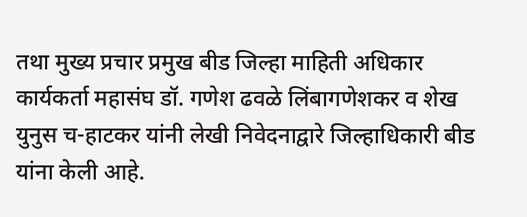तथा मुख्य प्रचार प्रमुख बीड जिल्हा माहिती अधिकार कार्यकर्ता महासंघ डॉ. गणेश ढवळे लिंबागणेशकर व शेख युनुस च-हाटकर यांनी लेखी निवेदनाद्वारे जिल्हाधिकारी बीड यांना केली आहे.